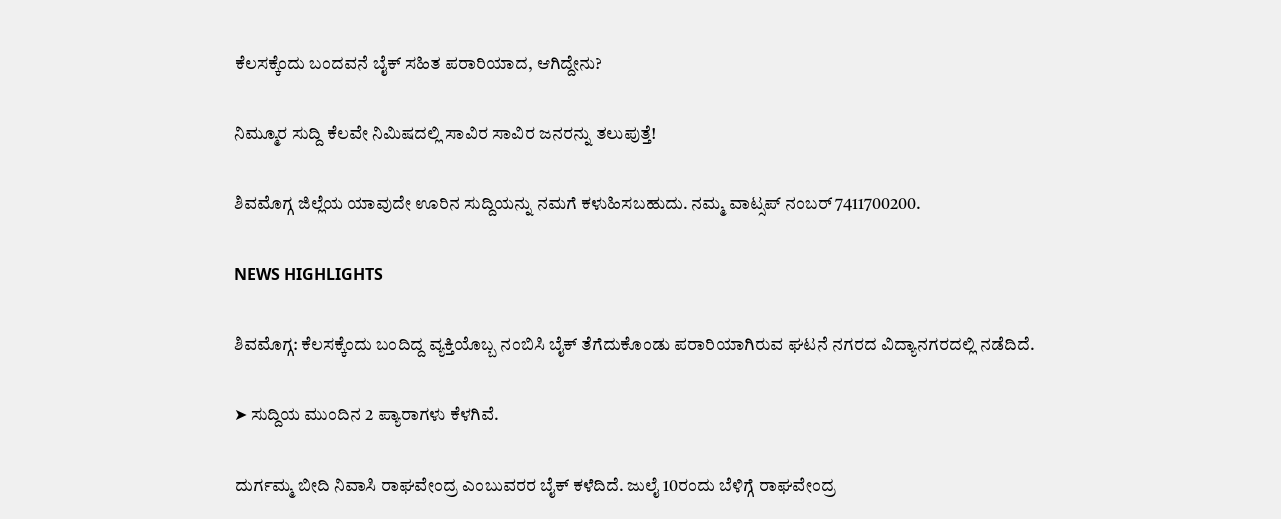ಕೆಲಸಕ್ಕೆಂದು ಬಂದವನೆ ಬೈಕ್‌ ಸಹಿತ ಪರಾರಿಯಾದ, ಆಗಿದ್ದೇನು?

ನಿಮ್ಮೂರ ಸುದ್ದಿ ಕೆಲವೇ ನಿಮಿಷದಲ್ಲಿ ಸಾವಿರ ಸಾವಿರ ಜನರನ್ನು ತಲುಪುತ್ತೆ!

ಶಿವಮೊಗ್ಗ ಜಿಲ್ಲೆಯ ಯಾವುದೇ ಊರಿನ ಸುದ್ದಿಯನ್ನು ನಮಗೆ ಕಳುಹಿಸಬಹುದು. ನಮ್ಮ ವಾಟ್ಸಪ್‌ ನಂಬರ್ 7411700200.

NEWS HIGHLIGHTS

ಶಿವಮೊಗ್ಗ: ಕೆಲಸಕ್ಕೆಂದು ಬಂದಿದ್ದ ವ್ಯಕ್ತಿಯೊಬ್ಬ ನಂಬಿಸಿ ಬೈಕ್ ತೆಗೆದುಕೊಂಡು ಪರಾರಿಯಾಗಿರುವ ಘಟನೆ ನಗರದ ವಿದ್ಯಾನಗರದಲ್ಲಿ ನಡೆದಿದೆ.

➤ ಸುದ್ದಿಯ ಮುಂದಿನ 2 ಪ್ಯಾರಾಗಳು ಕೆಳಗಿವೆ.

ದುರ್ಗಮ್ಮ ಬೀದಿ ನಿವಾಸಿ ರಾಘವೇಂದ್ರ ಎಂಬುವರರ ಬೈಕ್ ಕಳೆದಿದೆ. ಜುಲೈ 10ರಂದು ಬೆಳಿಗ್ಗೆ ರಾಘವೇಂದ್ರ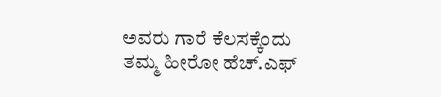ಅವರು ಗಾರೆ ಕೆಲಸಕ್ಕೆಂದು ತಮ್ಮ ಹೀರೋ ಹೆಚ್.ಎಫ್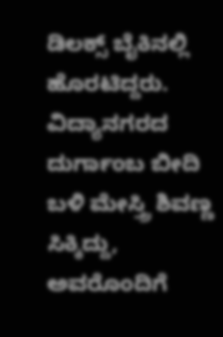ಡಿಲಕ್ಸ್ ಬೈಕಿನಲ್ಲಿ ಹೊರಟಿದ್ದರು. ವಿದ್ಯಾನಗರದ ದುರ್ಗಾಂಬ ಬೀದಿ ಬಳಿ ಮೇಸ್ತ್ರಿ ಶಿವಣ್ಣ ಸಿಕ್ಕಿದ್ದು, ಅವರೊಂದಿಗೆ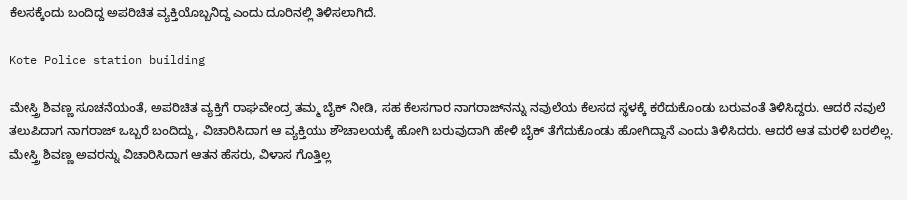ಕೆಲಸಕ್ಕೆಂದು ಬಂದಿದ್ದ ಅಪರಿಚಿತ ವ್ಯಕ್ತಿಯೊಬ್ಬನಿದ್ದ ಎಂದು ದೂರಿನಲ್ಲಿ ತಿಳಿಸಲಾಗಿದೆ.

Kote Police station building

ಮೇಸ್ತ್ರಿ ಶಿವಣ್ಣ ಸೂಚನೆಯಂತೆ, ಅಪರಿಚಿತ ವ್ಯಕ್ತಿಗೆ ರಾಘವೇಂದ್ರ ತಮ್ಮ ಬೈಕ್ ನೀಡಿ, ಸಹ ಕೆಲಸಗಾರ ನಾಗರಾಜ್‌ನನ್ನು ನವುಲೆಯ ಕೆಲಸದ ಸ್ಥಳಕ್ಕೆ ಕರೆದುಕೊಂಡು ಬರುವಂತೆ ತಿಳಿಸಿದ್ದರು. ಆದರೆ ನವುಲೆ ತಲುಪಿದಾಗ ನಾಗರಾಜ್ ಒಬ್ಬರೆ ಬಂದಿದ್ದು, ವಿಚಾರಿಸಿದಾಗ ಆ ವ್ಯಕ್ತಿಯು ಶೌಚಾಲಯಕ್ಕೆ ಹೋಗಿ ಬರುವುದಾಗಿ ಹೇಳಿ ಬೈಕ್ ತೆಗೆದುಕೊಂಡು ಹೋಗಿದ್ದಾನೆ ಎಂದು ತಿಳಿಸಿದರು. ಆದರೆ ಆತ ಮರಳಿ ಬರಲಿಲ್ಲ. ಮೇಸ್ತ್ರಿ ಶಿವಣ್ಣ ಅವರನ್ನು ವಿಚಾರಿಸಿದಾಗ ಆತನ ಹೆಸರು, ವಿಳಾಸ ಗೊತ್ತಿಲ್ಲ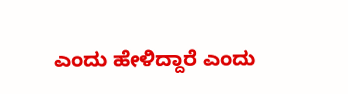ಎಂದು ಹೇಳಿದ್ದಾರೆ ಎಂದು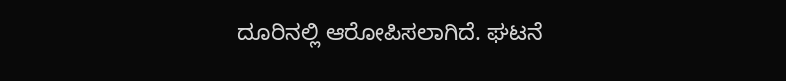ದೂರಿನಲ್ಲಿ ಆರೋಪಿಸಲಾಗಿದೆ. ಘಟನೆ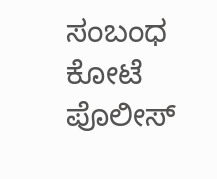ಸಂಬಂಧ ಕೋಟೆ ಪೊಲೀಸ್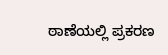ಠಾಣೆಯಲ್ಲಿ ಪ್ರಕರಣ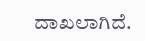ದಾಖಲಾಗಿದೆ.